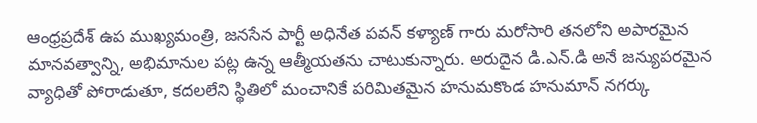ఆంధ్రప్రదేశ్ ఉప ముఖ్యమంత్రి, జనసేన పార్టీ అధినేత పవన్ కళ్యాణ్ గారు మరోసారి తనలోని అపారమైన మానవత్వాన్ని, అభిమానుల పట్ల ఉన్న ఆత్మీయతను చాటుకున్నారు. అరుదైన డి.ఎన్.డి అనే జన్యుపరమైన వ్యాధితో పోరాడుతూ, కదలలేని స్థితిలో మంచానికే పరిమితమైన హనుమకొండ హనుమాన్ నగర్కు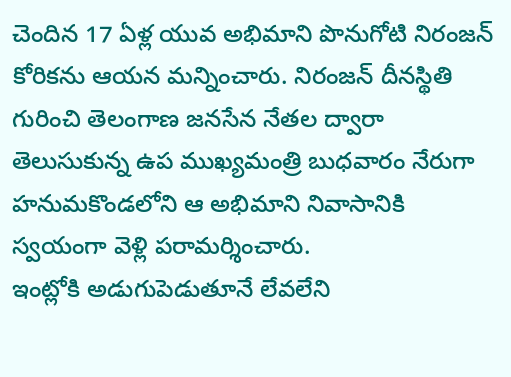చెందిన 17 ఏళ్ల యువ అభిమాని పొనుగోటి నిరంజన్ కోరికను ఆయన మన్నించారు. నిరంజన్ దీనస్థితి గురించి తెలంగాణ జనసేన నేతల ద్వారా తెలుసుకున్న ఉప ముఖ్యమంత్రి బుధవారం నేరుగా హనుమకొండలోని ఆ అభిమాని నివాసానికి స్వయంగా వెళ్లి పరామర్శించారు.
ఇంట్లోకి అడుగుపెడుతూనే లేవలేని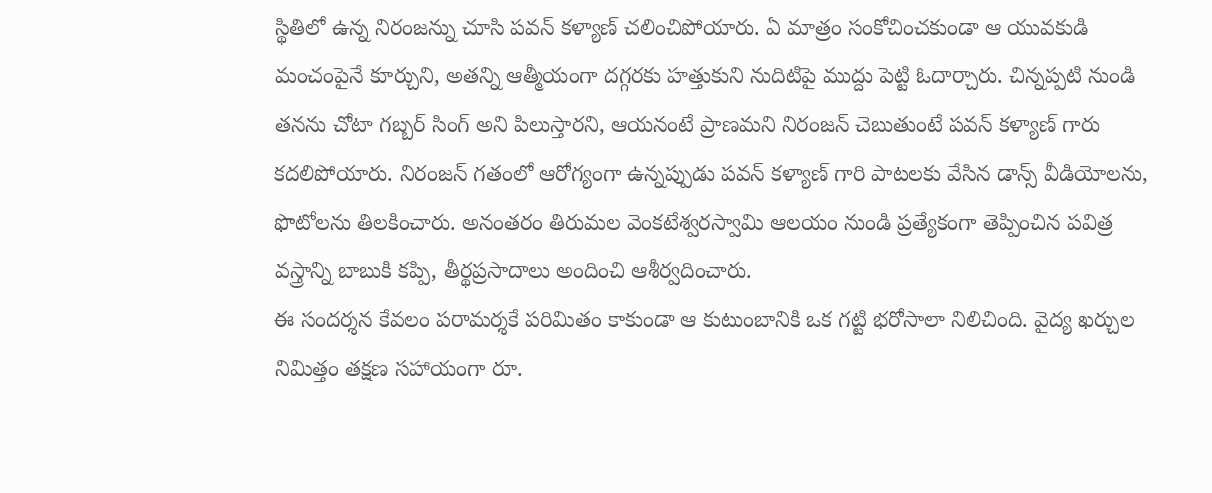స్థితిలో ఉన్న నిరంజన్ను చూసి పవన్ కళ్యాణ్ చలించిపోయారు. ఏ మాత్రం సంకోచించకుండా ఆ యువకుడి మంచంపైనే కూర్చుని, అతన్ని ఆత్మీయంగా దగ్గరకు హత్తుకుని నుదిటిపై ముద్దు పెట్టి ఓదార్చారు. చిన్నప్పటి నుండి తనను చోటా గబ్బర్ సింగ్ అని పిలుస్తారని, ఆయనంటే ప్రాణమని నిరంజన్ చెబుతుంటే పవన్ కళ్యాణ్ గారు కదలిపోయారు. నిరంజన్ గతంలో ఆరోగ్యంగా ఉన్నప్పుడు పవన్ కళ్యాణ్ గారి పాటలకు వేసిన డాన్స్ వీడియోలను, ఫొటోలను తిలకించారు. అనంతరం తిరుమల వెంకటేశ్వరస్వామి ఆలయం నుండి ప్రత్యేకంగా తెప్పించిన పవిత్ర వస్త్రాన్ని బాబుకి కప్పి, తీర్థప్రసాదాలు అందించి ఆశీర్వదించారు.
ఈ సందర్శన కేవలం పరామర్శకే పరిమితం కాకుండా ఆ కుటుంబానికి ఒక గట్టి భరోసాలా నిలిచింది. వైద్య ఖర్చుల నిమిత్తం తక్షణ సహాయంగా రూ.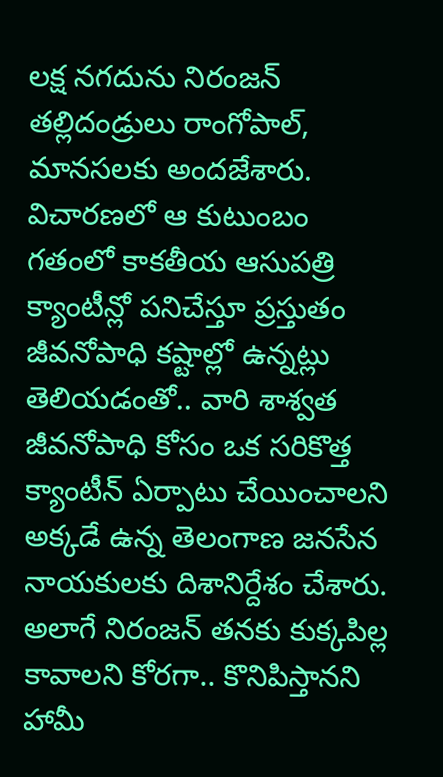లక్ష నగదును నిరంజన్ తల్లిదండ్రులు రాంగోపాల్, మానసలకు అందజేశారు. విచారణలో ఆ కుటుంబం గతంలో కాకతీయ ఆసుపత్రి క్యాంటీన్లో పనిచేస్తూ ప్రస్తుతం జీవనోపాధి కష్టాల్లో ఉన్నట్లు తెలియడంతో.. వారి శాశ్వత జీవనోపాధి కోసం ఒక సరికొత్త క్యాంటీన్ ఏర్పాటు చేయించాలని అక్కడే ఉన్న తెలంగాణ జనసేన నాయకులకు దిశానిర్దేశం చేశారు. అలాగే నిరంజన్ తనకు కుక్కపిల్ల కావాలని కోరగా.. కొనిపిస్తానని హామీ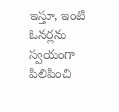ఇస్తూ, ఇంటి ఓనర్లను స్వయంగా పిలిపించి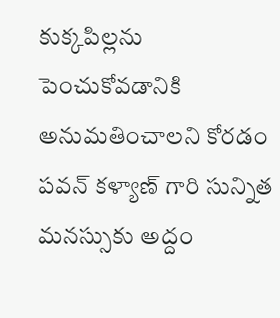కుక్కపిల్లను పెంచుకోవడానికి అనుమతించాలని కోరడం పవన్ కళ్యాణ్ గారి సున్నిత మనస్సుకు అద్దం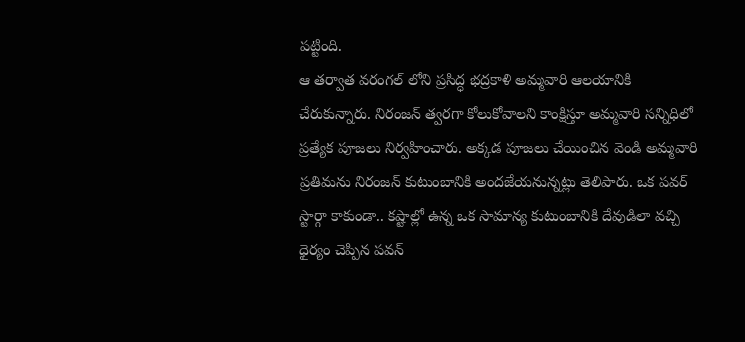పట్టింది.
ఆ తర్వాత వరంగల్ లోని ప్రసిద్ధ భద్రకాళి అమ్మవారి ఆలయానికి చేరుకున్నారు. నిరంజన్ త్వరగా కోలుకోవాలని కాంక్షిస్తూ అమ్మవారి సన్నిధిలో ప్రత్యేక పూజలు నిర్వహించారు. అక్కడ పూజలు చేయించిన వెండి అమ్మవారి ప్రతిమను నిరంజన్ కుటుంబానికి అందజేయనున్నట్లు తెలిపారు. ఒక పవర్ స్టార్గా కాకుండా.. కష్టాల్లో ఉన్న ఒక సామాన్య కుటుంబానికి దేవుడిలా వచ్చి ధైర్యం చెప్పిన పవన్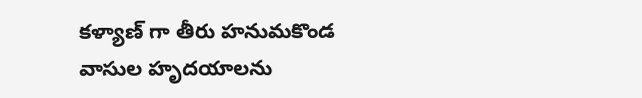కళ్యాణ్ గా తీరు హనుమకొండ వాసుల హృదయాలను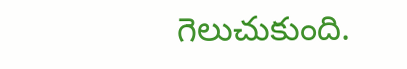గెలుచుకుంది.